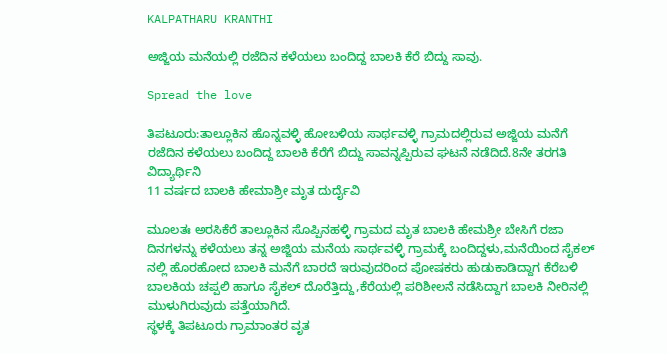KALPATHARU KRANTHI

ಅಜ್ಜಿಯ ಮನೆಯಲ್ಲಿ ರಜೆದಿನ ಕಳೆಯಲು ಬಂದಿದ್ದ ಬಾಲಕಿ ಕೆರೆ ಬಿದ್ದು ಸಾವು.

Spread the love

ತಿಪಟೂರು:ತಾಲ್ಲೂಕಿನ ಹೊನ್ನವಳ್ಳಿ ಹೋಬಳಿಯ ಸಾರ್ಥವಳ್ಳಿ ಗ್ರಾಮದಲ್ಲಿರುವ ಅಜ್ಜಿಯ ಮನೆಗೆ ರಜೆದಿನ ಕಳೆಯಲು ಬಂದಿದ್ದ ಬಾಲಕಿ ಕೆರೆಗೆ ಬಿದ್ದು ಸಾವನ್ನಪ್ಪಿರುವ ಘಟನೆ ನಡೆದಿದೆ.8ನೇ ತರಗತಿ ವಿದ್ಯಾರ್ಥಿನಿ
11 ವರ್ಷದ ಬಾಲಕಿ ಹೇಮಾಶ್ರೀ ಮೃತ ದುರ್ದೈವಿ

ಮೂಲತಃ ಅರಸಿಕೆರೆ ತಾಲ್ಲೂಕಿನ ಸೊಪ್ಪಿನಹಳ್ಳಿ ಗ್ರಾಮದ ಮೃತ ಬಾಲಕಿ ಹೇಮಶ್ರೀ ಬೇಸಿಗೆ ರಜಾ ದಿನಗಳನ್ನು ಕಳೆಯಲು ತನ್ನ ಅಜ್ಜಿಯ ಮನೆಯ ಸಾರ್ಥವಳ್ಳಿ ಗ್ರಾಮಕ್ಕೆ ಬಂದಿದ್ದಳು,ಮನೆಯಿಂದ ಸೈಕಲ್ ನಲ್ಲಿ ಹೊರಹೋದ ಬಾಲಕಿ ಮನೆಗೆ ಬಾರದೆ ಇರುವುದರಿಂದ ಪೋಷಕರು ಹುಡುಕಾಡಿದ್ದಾಗ ಕೆರೆಬಳಿ ಬಾಲಕಿಯ ಚಪ್ಪಲಿ ಹಾಗೂ ಸೈಕಲ್ ದೊರೆತ್ತಿದ್ದು,ಕೆರೆಯಲ್ಲಿ ಪರಿಶೀಲನೆ ನಡೆಸಿದ್ದಾಗ ಬಾಲಕಿ ನೀರಿನಲ್ಲಿ ಮುಳುಗಿರುವುದು ಪತ್ತೆಯಾಗಿದೆ.
ಸ್ಥಳಕ್ಕೆ ತಿಪಟೂರು ಗ್ರಾಮಾಂತರ ವೃತ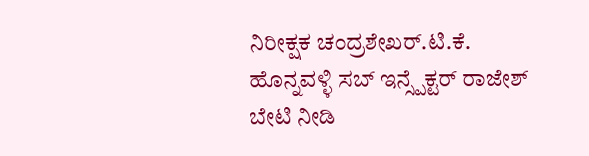ನಿರೀಕ್ಷಕ ಚಂದ್ರಶೇಖರ್.ಟಿ.ಕೆ. ಹೊನ್ನವಳ್ಳಿ ಸಬ್ ಇನ್ಸ್ಪೆಕ್ಟರ್ ರಾಜೇಶ್ ಬೇಟಿ ನೀಡಿ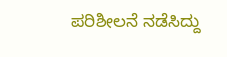ಪರಿಶೀಲನೆ ನಡೆಸಿದ್ದು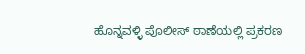ಹೊನ್ನವಳ್ಳಿ ಪೊಲೀಸ್ ಠಾಣೆಯಲ್ಲಿ ಪ್ರಕರಣ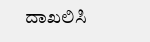ದಾಖಲಿಸಿ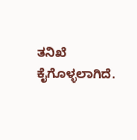ತನಿಖೆ ಕೈಗೊಳ್ಳಲಾಗಿದೆ.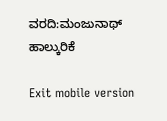ವರದಿ:ಮಂಜುನಾಥ್ ಹಾಲ್ಕುರಿಕೆ

Exit mobile version